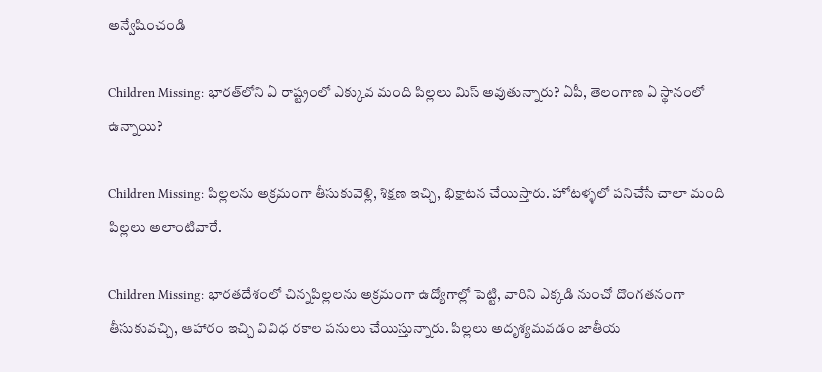అన్వేషించండి

Children Missing: భారత్‌లోని ఏ రాష్ట్రంలో ఎక్కువ మంది పిల్లలు మిస్‌ అవుతున్నారు? ఏపీ, తెలంగాణ ఏ స్థానంలో ఉన్నాయి?

Children Missing: పిల్లలను అక్రమంగా తీసుకువెళ్లి, శిక్షణ ఇచ్చి, భిక్షాటన చేయిస్తారు. హోటళ్ళలో పనిచేసే చాలా మంది పిల్లలు అలాంటివారే.

Children Missing: భారతదేశంలో చిన్నపిల్లలను అక్రమంగా ఉద్యోగాల‌్లో పెట్టి, వారిని ఎక్కడి నుంచో దొంగతనంగా తీసుకువచ్చి, ఆహారం ఇచ్చి వివిధ రకాల పనులు చేయిస్తున్నారు. పిల్లలు అదృశ్యమవడం జాతీయ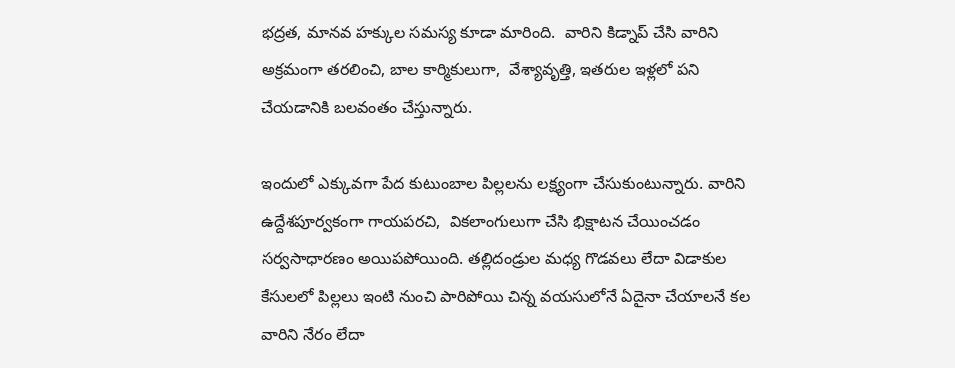భద్రత, మానవ హక్కుల సమస్య కూడా మారింది.  వారిని కిడ్నాప్‌ చేసి వారిని అక్రమంగా తరలించి, బాల కార్మికులుగా,  వేశ్యావృత్తి, ఇతరుల ఇళ్లలో పని చేయడానికి బలవంతం చేస్తున్నారు.

ఇందులో ఎక్కువగా పేద కుటుంబాల పిల్లలను లక్ష్యంగా చేసుకుంటున్నారు. వారిని ఉద్దేశపూర్వకంగా గాయపరచి,  వికలాంగులుగా చేసి భిక్షాటన చేయించడం సర్వసాధారణం అయిపపోయింది. తల్లిదండ్రుల మధ్య గొడవలు లేదా విడాకుల కేసుల‌లో పిల్లలు ఇంటి నుంచి పారిపోయి చిన్న వయసులోనే ఏదైనా చేయాలనే కల వారిని నేరం లేదా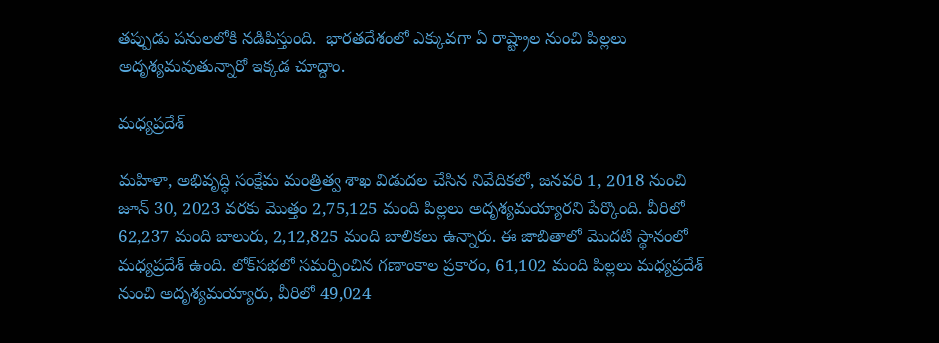తప్పుడు పనులలోకి నడిపిస్తుంది.  భారతదేశంలో ఎక్కువగా ఏ రాష్ట్రాల నుంచి పిల్లలు అదృశ్యమవుతున్నారో ఇక్కడ చూద్దాం.

మధ్యప్రదేశ్

మహిళా, అభివృద్ధి సంక్షేమ మంత్రిత్వ శాఖ విడుదల చేసిన నివేదికలో, జనవరి 1, 2018 నుంచి జూన్ 30, 2023 వరకు మొత్తం 2,75,125 మంది పిల్లలు అదృశ్యమయ్యారని పేర్కొంది. వీరిలో 62,237 మంది బాలురు, 2,12,825 మంది బాలికలు ఉన్నారు. ఈ జాబితాలో మొదటి స్థానంలో మధ్యప్రదేశ్ ఉంది. లోక్‌సభలో సమర్పించిన గణాంకాల ప్రకారం, 61,102 మంది పిల్లలు మధ్యప్రదేశ్ నుంచి అదృశ్యమయ్యారు, వీరిలో 49,024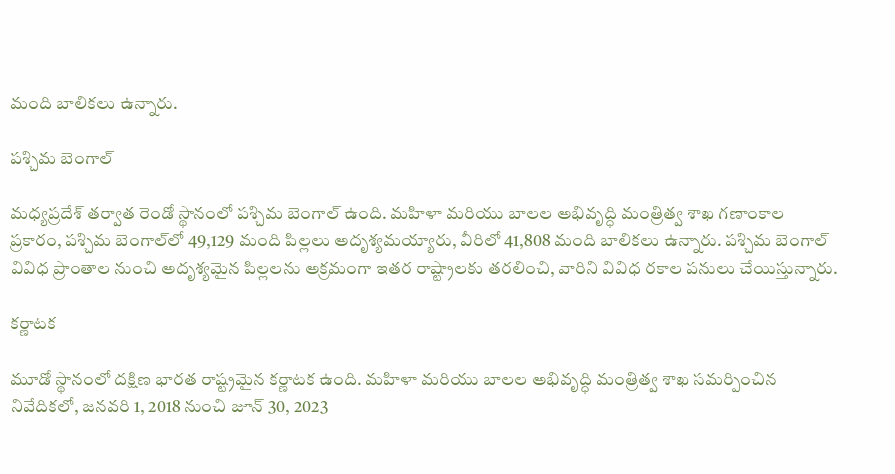మంది బాలికలు ఉన్నారు.

పశ్చిమ బెంగాల్

మధ్యప్రదేశ్ తర్వాత రెండో స్థానంలో పశ్చిమ బెంగాల్ ఉంది. మహిళా మరియు బాలల అభివృద్ధి మంత్రిత్వ శాఖ గణాంకాల ప్రకారం, పశ్చిమ బెంగాల్‌లో 49,129 మంది పిల్లలు అదృశ్యమయ్యారు, వీరిలో 41,808 మంది బాలికలు ఉన్నారు. పశ్చిమ బెంగాల్ వివిధ ప్రాంతాల నుంచి అదృశ్యమైన పిల్లలను అక్రమంగా ఇతర రాష్ట్రాలకు తరలించి, వారిని వివిధ రకాల పనులు చేయిస్తున్నారు.

కర్ణాటక

మూడో స్థానంలో దక్షిణ భారత రాష్ట్రమైన కర్ణాటక ఉంది. మహిళా మరియు బాలల అభివృద్ధి మంత్రిత్వ శాఖ సమర్పించిన నివేదికలో, జనవరి 1, 2018 నుంచి జూన్ 30, 2023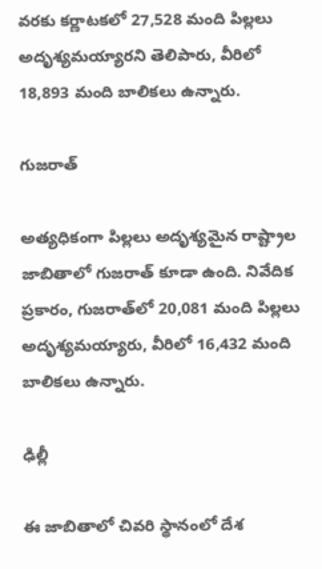వరకు కర్ణాటకలో 27,528 మంది పిల్లలు అదృశ్యమయ్యారని తెలిపారు, వీరిలో 18,893 మంది బాలికలు ఉన్నారు.

గుజరాత్

అత్యధికంగా పిల్లలు అదృశ్యమైన రాష్ట్రాల జాబితాలో గుజరాత్ కూడా ఉంది. నివేదిక ప్రకారం, గుజరాత్‌లో 20,081 మంది పిల్లలు అదృశ్యమయ్యారు, వీరిలో 16,432 మంది బాలికలు ఉన్నారు.

ఢిల్లీ

ఈ జాబితాలో చివరి స్థానంలో దేశ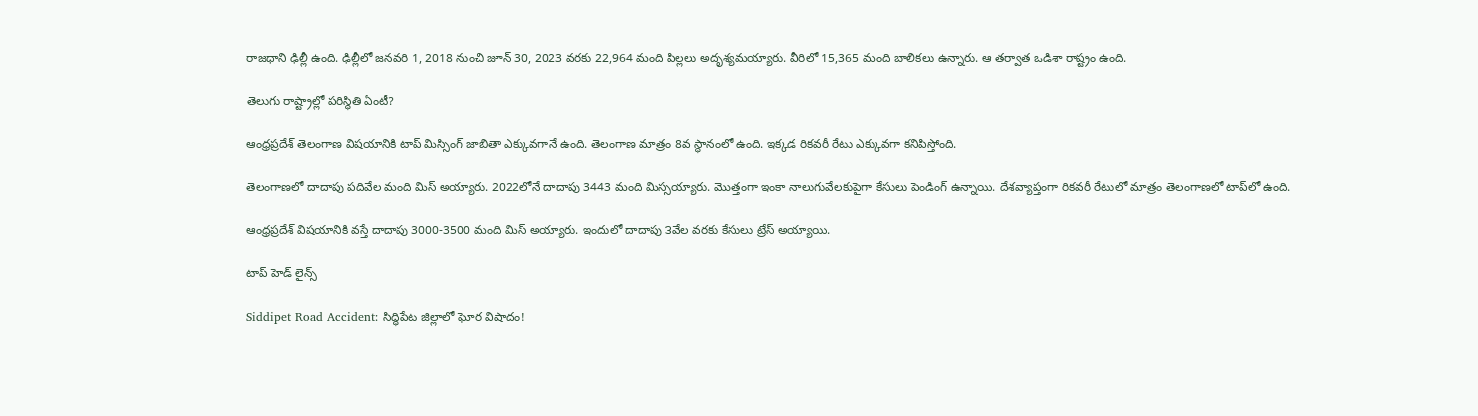రాజధాని ఢిల్లీ ఉంది. ఢిల్లీలో జనవరి 1, 2018 నుంచి జూన్ 30, 2023 వరకు 22,964 మంది పిల్లలు అదృశ్యమయ్యారు. వీరిలో 15,365 మంది బాలికలు ఉన్నారు. ఆ తర్వాత ఒడిశా రాష్ట్రం ఉంది.

తెలుగు రాష్ట్రాల్లో పరిస్థితి ఏంటీ?

ఆంధ్రప్రదేశ్ తెలంగాణ విషయానికి టాప్ మిస్సింగ్ జాబితా ఎక్కువగానే ఉంది. తెలంగాణ మాత్రం 8వ స్థానంలో ఉంది. ఇక్కడ రికవరీ రేటు ఎక్కువగా కనిపిస్తోంది.

తెలంగాణలో దాదాపు పదివేల మంది మిస్ అయ్యారు. 2022లోనే దాదాపు 3443 మంది మిస్సయ్యారు. మొత్తంగా ఇంకా నాలుగువేలకుపైగా కేసులు పెండింగ్‌ ఉన్నాయి. దేశవ్యాప్తంగా రికవరీ రేటులో మాత్రం తెలంగాణలో టాప్‌లో ఉంది.

ఆంధ్రప్రదేశ్ విషయానికి వస్తే దాదాపు 3000-3500 మంది మిస్ అయ్యారు. ఇందులో దాదాపు ౩వేల వరకు కేసులు ట్రేస్ అయ్యాయి.

టాప్ హెడ్ లైన్స్

Siddipet Road Accident: సిద్ధిపేట జిల్లాలో ఘోర విషాదం!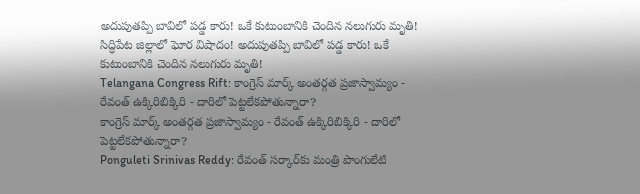అదుపుతప్పి బావిలో పడ్డ కారు! ఒకే కుటుంబానికి చెందిన నలుగురు మృతి!
సిద్ధిపేట జిల్లాలో ఘోర విషాదం! అదుపుతప్పి బావిలో పడ్డ కారు! ఒకే కుటుంబానికి చెందిన నలుగురు మృతి!
Telangana Congress Rift: కాంగ్రెస్ మార్క్ అంతర్గత ప్రజాస్వామ్యం - రేవంత్ ఉక్కిరిబిక్కిరి - దారిలో పెట్టలేకపోతున్నారా?
కాంగ్రెస్ మార్క్ అంతర్గత ప్రజాస్వామ్యం - రేవంత్ ఉక్కిరిబిక్కిరి - దారిలో పెట్టలేకపోతున్నారా?
Ponguleti Srinivas Reddy: రేవంత్ సర్కార్‌కు మంత్రి పొంగులేటి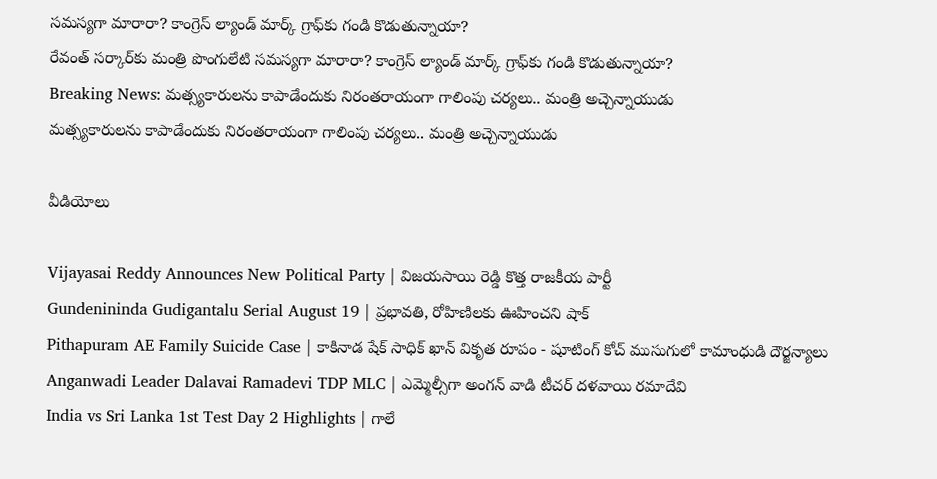సమస్యగా మారారా? కాంగ్రెస్ ల్యాండ్ మార్క్ గ్రాఫ్‌కు గండి కొడుతున్నాయా?
రేవంత్ సర్కార్‌కు మంత్రి పొంగులేటి సమస్యగా మారారా? కాంగ్రెస్ ల్యాండ్ మార్క్ గ్రాఫ్‌కు గండి కొడుతున్నాయా?
Breaking News: మ‌త్స్య‌కారుల‌ను కాపాడేందుకు నిరంతరాయంగా గాలింపు చ‌ర్య‌లు.. మంత్రి అచ్చెన్నాయుడు
మ‌త్స్య‌కారుల‌ను కాపాడేందుకు నిరంతరాయంగా గాలింపు చ‌ర్య‌లు.. మంత్రి అచ్చెన్నాయుడు

వీడియోలు

Vijayasai Reddy Announces New Political Party | విజయసాయి రెడ్డి కొత్త రాజకీయ పార్టీ
Gundenininda Gudigantalu Serial August 19 | ప్రభావతి, రోహిణిలకు ఊహించని షాక్
Pithapuram AE Family Suicide Case | కాకినాడ షేక్ సాధిక్ ఖాన్ వికృత రూపం - షూటింగ్ కోచ్ ముసుగులో కామాంధుడి దౌర్జన్యాలు
Anganwadi Leader Dalavai Ramadevi TDP MLC | ఎమ్మెల్సీగా అంగన్ వాడి టీచర్ దళవాయి రమాదేవి
India vs Sri Lanka 1st Test Day 2 Highlights | గాలే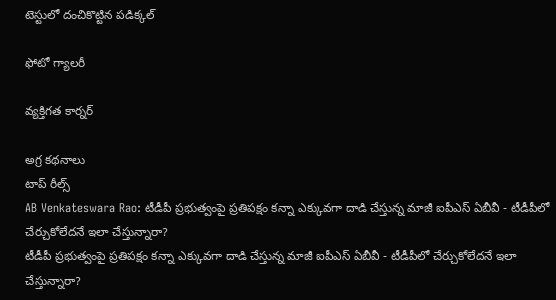టెస్టులో దంచికొట్టిన పడిక్కల్

ఫోటో గ్యాలరీ

వ్యక్తిగత కార్నర్

అగ్ర కథనాలు
టాప్ రీల్స్
AB Venkateswara Rao: టీడీపీ ప్రభుత్వంపై ప్రతిపక్షం కన్నా ఎక్కువగా దాడి చేస్తున్న మాజీ ఐపీఎస్ ఏబీవీ - టీడీపీలో చేర్చుకోలేదనే ఇలా చేస్తున్నారా?
టీడీపీ ప్రభుత్వంపై ప్రతిపక్షం కన్నా ఎక్కువగా దాడి చేస్తున్న మాజీ ఐపీఎస్ ఏబీవీ - టీడీపీలో చేర్చుకోలేదనే ఇలా చేస్తున్నారా?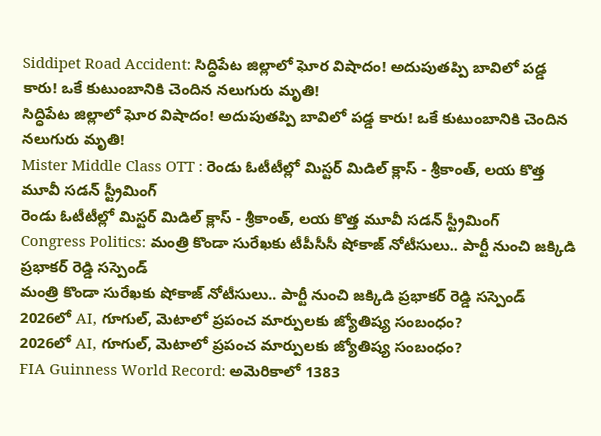Siddipet Road Accident: సిద్ధిపేట జిల్లాలో ఘోర విషాదం! అదుపుతప్పి బావిలో పడ్డ కారు! ఒకే కుటుంబానికి చెందిన నలుగురు మృతి!
సిద్ధిపేట జిల్లాలో ఘోర విషాదం! అదుపుతప్పి బావిలో పడ్డ కారు! ఒకే కుటుంబానికి చెందిన నలుగురు మృతి!
Mister Middle Class OTT : రెండు ఓటీటీల్లో మిస్టర్ మిడిల్ క్లాస్ - శ్రీకాంత్, లయ కొత్త మూవీ సడన్ స్ట్రీమింగ్
రెండు ఓటీటీల్లో మిస్టర్ మిడిల్ క్లాస్ - శ్రీకాంత్, లయ కొత్త మూవీ సడన్ స్ట్రీమింగ్
Congress Politics: మంత్రి కొండా సురేఖకు టీపీసీసీ షోకాజ్ నోటీసులు.. పార్టీ నుంచి జక్కిడి ప్రభాకర్ రెడ్డి సస్పెండ్
మంత్రి కొండా సురేఖకు షోకాజ్ నోటీసులు.. పార్టీ నుంచి జక్కిడి ప్రభాకర్ రెడ్డి సస్పెండ్
2026లో AI, గూగుల్, మెటాలో ప్రపంచ మార్పులకు జ్యోతిష్య సంబంధం?
2026లో AI, గూగుల్, మెటాలో ప్రపంచ మార్పులకు జ్యోతిష్య సంబంధం?
FIA Guinness World Record: అమెరికాలో 1383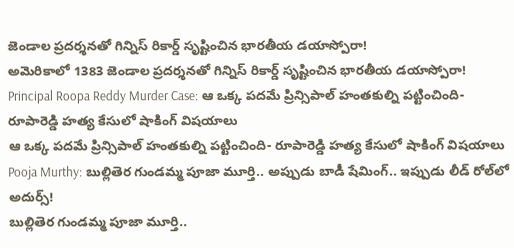జెండాల ప్రదర్శనతో గిన్నిస్‌ రికార్డ్ సృష్టించిన భారతీయ డయాస్పోరా!
అమెరికాలో 1383 జెండాల ప్రదర్శనతో గిన్నిస్‌ రికార్డ్ సృష్టించిన భారతీయ డయాస్పోరా!
Principal Roopa Reddy Murder Case: ఆ ఒక్క పదమే ప్రిన్సిపాల్ హంతకుల్ని పట్టించింది- రూపారెడ్డి హత్య కేసులో షాకింగ్ విషయాలు
ఆ ఒక్క పదమే ప్రిన్సిపాల్ హంతకుల్ని పట్టించింది- రూపారెడ్డి హత్య కేసులో షాకింగ్ విషయాలు
Pooja Murthy: బుల్లితెర గుండమ్మ పూజా మూర్తి.. అప్పుడు బాడీ షేమింగ్.. ఇప్పుడు లీడ్ రోల్‌లో అదుర్స్!
బుల్లితెర గుండమ్మ పూజా మూర్తి..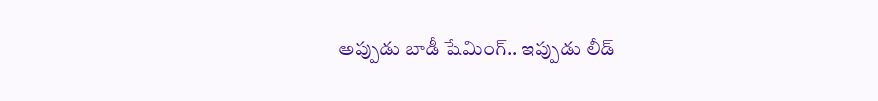అప్పుడు బాడీ షేమింగ్.. ఇప్పుడు లీడ్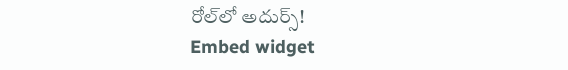రోల్‌లో అదుర్స్!
Embed widget